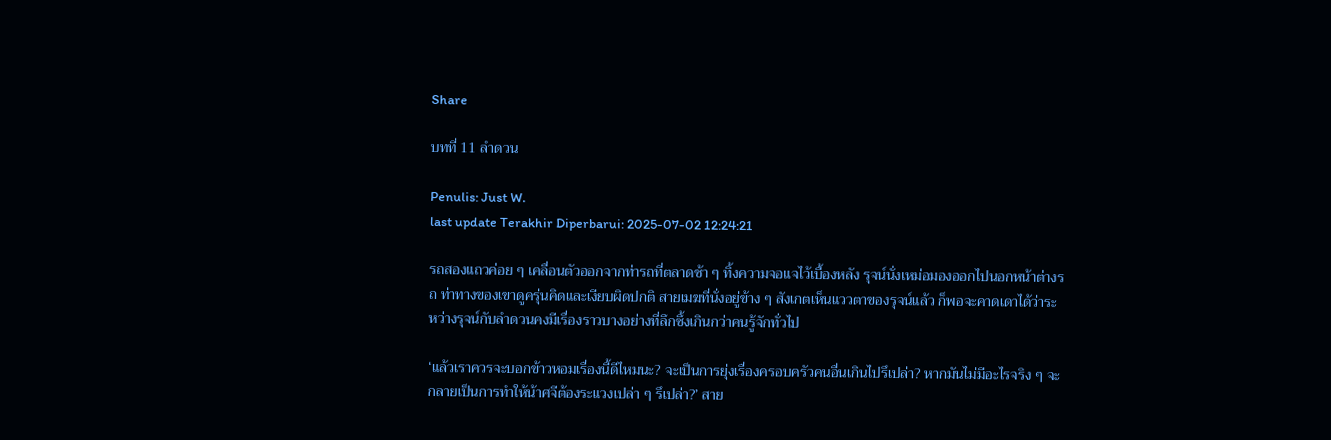Share

บทที่ 11 ลำดวน

Penulis: Just W.
last update Terakhir Diperbarui: 2025-07-02 12:24:21

รถสองแถวค่อย ๆ เคลื่อนตัวออกจากท่ารถที่ตลาดช้า ๆ ทิ้งความจอแจไว้เบื้องหลัง รุจน์นั่งเหม่อมองออกไปนอกหน้าต่างรถ ท่าทางของเขาดูครุ่นคิดและเงียบผิดปกติ สายเมฆที่นั่งอยู่ข้าง ๆ สังเกตเห็นแววตาของรุจน์แล้ว ก็พอจะคาดเดาได้ว่าระหว่างรุจน์กับลำดวนคงมีเรื่องราวบางอย่างที่ลึกซึ้งเกินกว่าคนรู้จักทั่วไป

‘แล้วเราควรจะบอกข้าวหอมเรื่องนี้ดีไหมนะ? จะเป็นการยุ่งเรื่องครอบครัวคนอื่นเกินไปรึเปล่า? หากมันไม่มีอะไรจริง ๆ จะกลายเป็นการทำให้น้าศจีต้องระแวงเปล่า ๆ รึเปล่า?’ สาย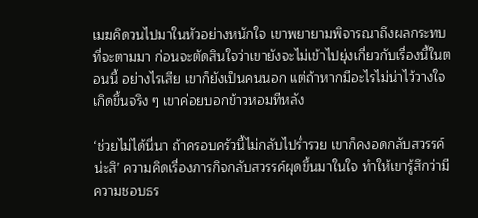เมฆคิดวนไปมาในหัวอย่างหนักใจ เขาพยายามพิจารณาถึงผลกระทบที่จะตามมา ก่อนจะตัดสินใจว่าเขายังจะไม่เข้าไปยุ่งเกี่ยวกับเรื่องนี้ในตอนนี้ อย่างไรเสีย เขาก็ยังเป็นคนนอก แต่ถ้าหากมีอะไรไม่น่าไว้วางใจเกิดขึ้นจริง ๆ เขาค่อยบอกข้าวหอมทีหลัง

‘ช่วยไม่ได้นี่นา ถ้าครอบครัวนี้ไม่กลับไปร่ำรวย เขาก็คงอดกลับสวรรค์น่ะสิ’ ความคิดเรื่องภารกิจกลับสวรรค์ผุดขึ้นมาในใจ ทำให้เขารู้สึกว่ามีความชอบธร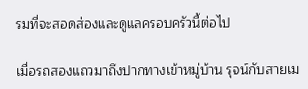รมที่จะสอดส่องและดูแลครอบครัวนี้ต่อไป

เมื่อรถสองแถวมาถึงปากทางเข้าหมู่บ้าน รุจน์กับสายเม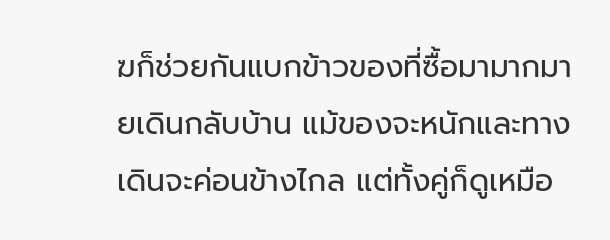ฆก็ช่วยกันแบกข้าวของที่ซื้อมามากมายเดินกลับบ้าน แม้ของจะหนักและทางเดินจะค่อนข้างไกล แต่ทั้งคู่ก็ดูเหมือ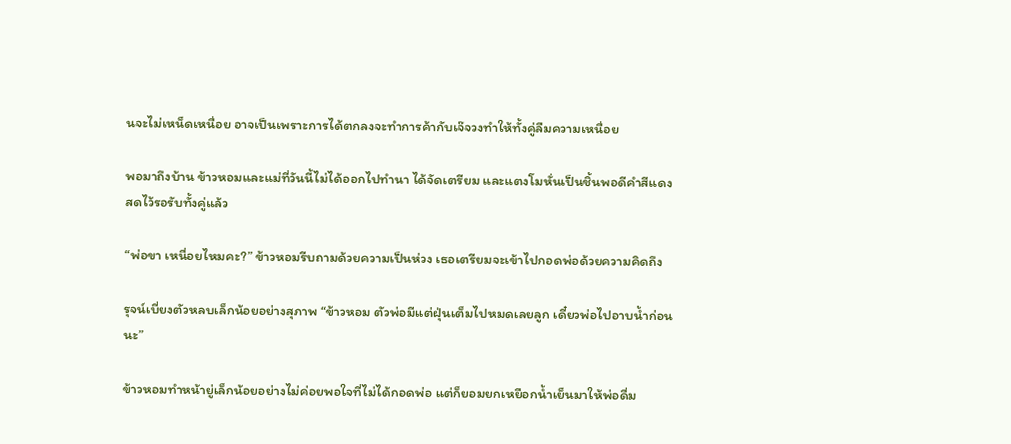นจะไม่เหน็ดเหนื่อย อาจเป็นเพราะการได้ตกลงจะทำการค้ากับเจ๊จวงทำให้ทั้งคู่ลืมความเหนื่อย

พอมาถึงบ้าน ข้าวหอมและแม่ที่วันนี้ไม่ได้ออกไปทำนา ได้จัดเตรียม และแตงโมหั่นเป็นชิ้นพอดีคำสีแดงสดไว้รอรับทั้งคู่แล้ว

“พ่อขา เหนื่อยไหมคะ?” ข้าวหอมรีบถามด้วยความเป็นห่วง เธอเตรียมจะเข้าไปกอดพ่อด้วยความคิดถึง

รุจน์เบี่ยงตัวหลบเล็กน้อยอย่างสุภาพ “ข้าวหอม ตัวพ่อมีแต่ฝุ่นเต็มไปหมดเลยลูก เดี๋ยวพ่อไปอาบน้ำก่อนนะ”

ข้าวหอมทำหน้ายู่เล็กน้อยอย่างไม่ค่อยพอใจที่ไม่ได้กอดพ่อ แต่ก็ยอมยกเหยือกน้ำเย็นมาให้พ่อดื่ม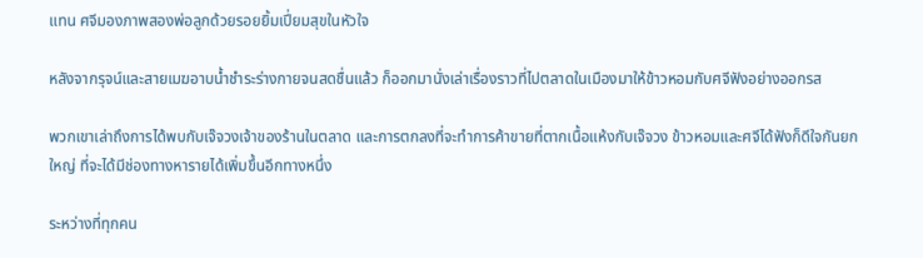แทน ศจีมองภาพสองพ่อลูกด้วยรอยยิ้มเปี่ยมสุขในหัวใจ

หลังจากรุจน์และสายเมฆอาบน้ำชำระร่างกายจนสดชื่นแล้ว ก็ออกมานั่งเล่าเรื่องราวที่ไปตลาดในเมืองมาให้ข้าวหอมกับศจีฟังอย่างออกรส

พวกเขาเล่าถึงการได้พบกับเจ๊จวงเจ้าของร้านในตลาด และการตกลงที่จะทำการค้าขายที่ตากเนื้อแห้งกับเจ๊จวง ข้าวหอมและศจีได้ฟังก็ดีใจกันยกใหญ่ ที่จะได้มีช่องทางหารายได้เพิ่มขึ้นอีกทางหนึ่ง

ระหว่างที่ทุกคน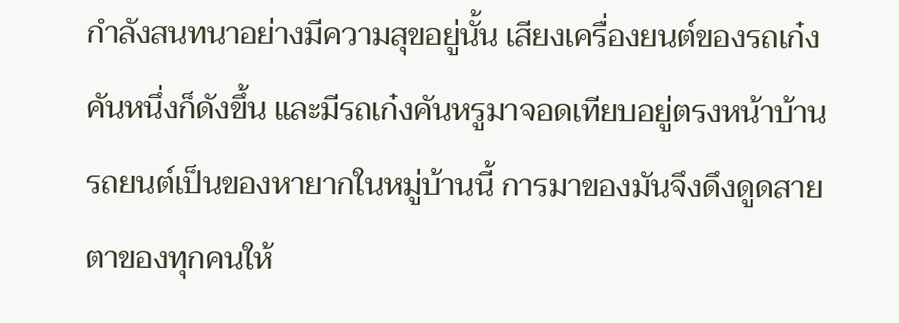กำลังสนทนาอย่างมีความสุขอยู่นั้น เสียงเครื่องยนต์ของรถเก๋งคันหนึ่งก็ดังขึ้น และมีรถเก๋งคันหรูมาจอดเทียบอยู่ตรงหน้าบ้าน รถยนต์เป็นของหายากในหมู่บ้านนี้ การมาของมันจึงดึงดูดสายตาของทุกคนให้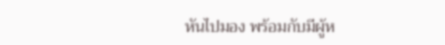หันไปมอง พร้อมกับมีผู้ห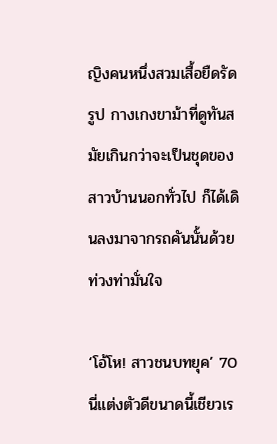ญิงคนหนึ่งสวมเสื้อยืดรัดรูป กางเกงขาม้าที่ดูทันสมัยเกินกว่าจะเป็นชุดของสาวบ้านนอกทั่วไป ก็ได้เดินลงมาจากรถคันนั้นด้วยท่วงท่ามั่นใจ

‘โอ้โห! สาวชนบทยุค’ 70 นี่แต่งตัวดีขนาดนี้เชียวเร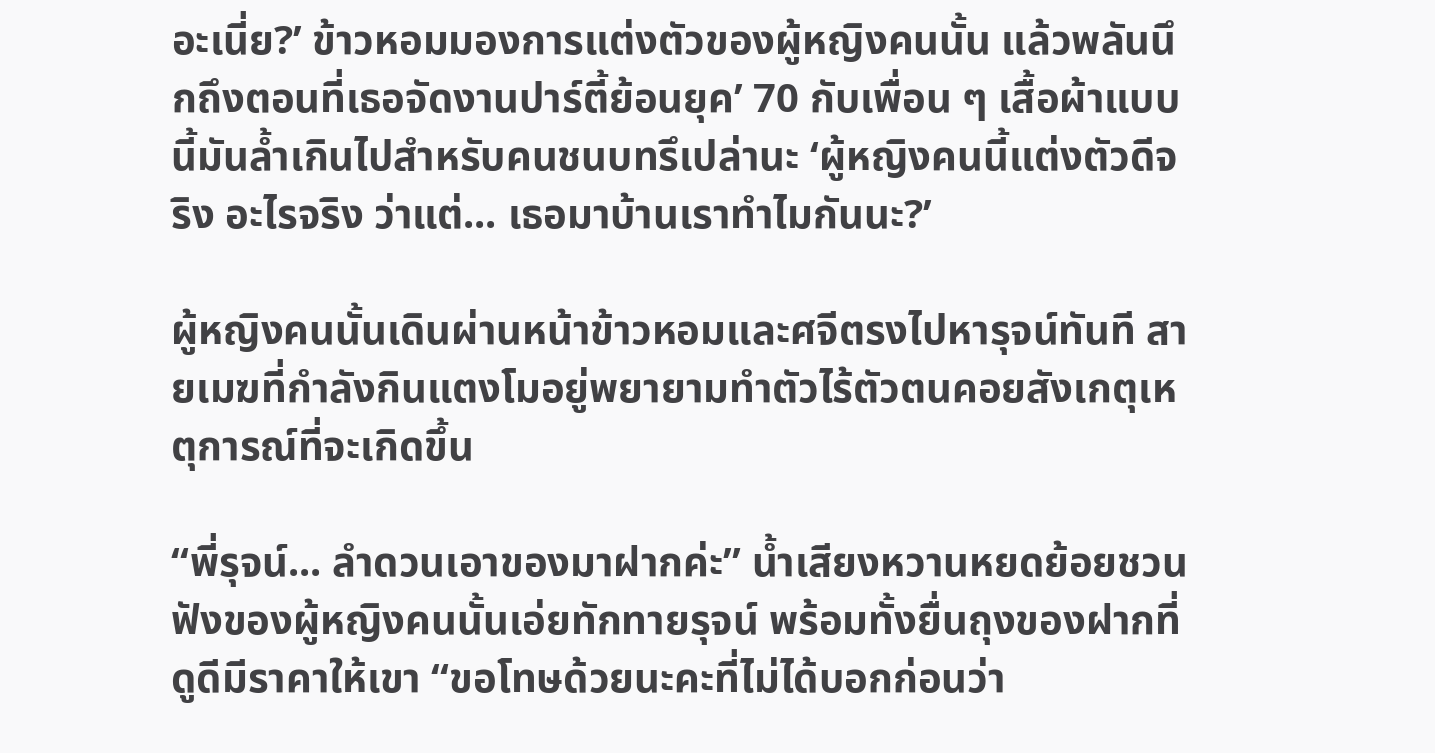อะเนี่ย?’ ข้าวหอมมองการแต่งตัวของผู้หญิงคนนั้น แล้วพลันนึกถึงตอนที่เธอจัดงานปาร์ตี้ย้อนยุค’ 70 กับเพื่อน ๆ เสื้อผ้าแบบนี้มันล้ำเกินไปสำหรับคนชนบทรึเปล่านะ ‘ผู้หญิงคนนี้แต่งตัวดีจริง อะไรจริง ว่าแต่... เธอมาบ้านเราทำไมกันนะ?’

ผู้หญิงคนนั้นเดินผ่านหน้าข้าวหอมและศจีตรงไปหารุจน์ทันที สายเมฆที่กำลังกินแตงโมอยู่พยายามทำตัวไร้ตัวตนคอยสังเกตุเหตุการณ์ที่จะเกิดขึ้น

“พี่รุจน์... ลำดวนเอาของมาฝากค่ะ” น้ำเสียงหวานหยดย้อยชวนฟังของผู้หญิงคนนั้นเอ่ยทักทายรุจน์ พร้อมทั้งยื่นถุงของฝากที่ดูดีมีราคาให้เขา “ขอโทษด้วยนะคะที่ไม่ได้บอกก่อนว่า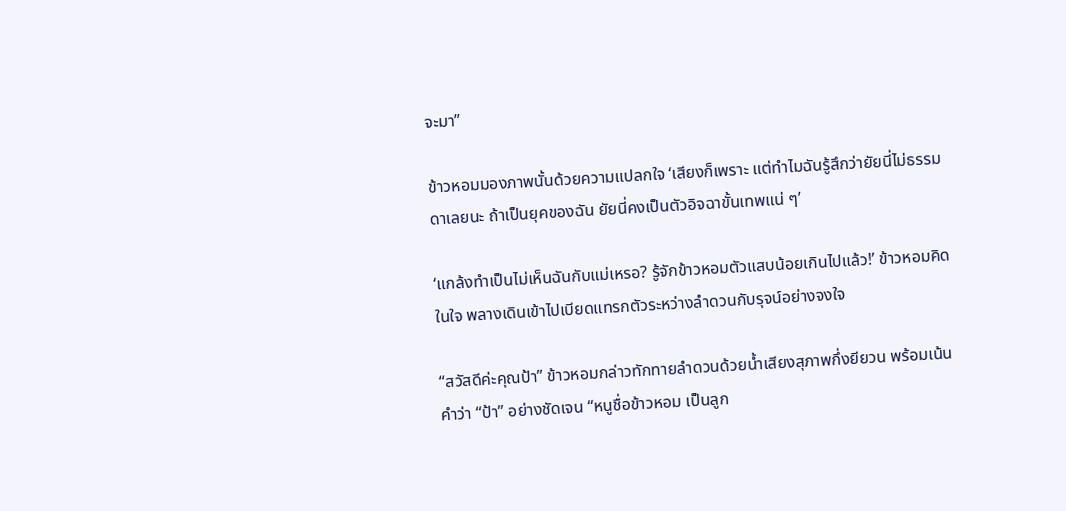จะมา”

ข้าวหอมมองภาพนั้นด้วยความแปลกใจ ‘เสียงก็เพราะ แต่ทำไมฉันรู้สึกว่ายัยนี่ไม่ธรรมดาเลยนะ ถ้าเป็นยุคของฉัน ยัยนี่คงเป็นตัวอิจฉาขั้นเทพแน่ ๆ’

‘แกล้งทำเป็นไม่เห็นฉันกับแม่เหรอ? รู้จักข้าวหอมตัวแสบน้อยเกินไปแล้ว!’ ข้าวหอมคิดในใจ พลางเดินเข้าไปเบียดแทรกตัวระหว่างลำดวนกับรุจน์อย่างจงใจ

“สวัสดีค่ะคุณป้า” ข้าวหอมกล่าวทักทายลำดวนด้วยน้ำเสียงสุภาพกึ่งยียวน พร้อมเน้นคำว่า “ป้า” อย่างชัดเจน “หนูชื่อข้าวหอม เป็นลูก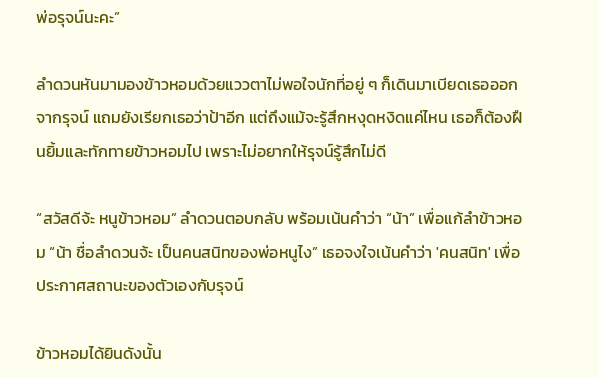พ่อรุจน์นะคะ”

ลำดวนหันมามองข้าวหอมด้วยแววตาไม่พอใจนักที่อยู่ ๆ ก็เดินมาเบียดเธอออกจากรุจน์ แถมยังเรียกเธอว่าป้าอีก แต่ถึงแม้จะรู้สึกหงุดหงิดแค่ไหน เธอก็ต้องฝืนยิ้มและทักทายข้าวหอมไป เพราะไม่อยากให้รุจน์รู้สึกไม่ดี

“สวัสดีจ้ะ หนูข้าวหอม” ลำดวนตอบกลับ พร้อมเน้นคำว่า “น้า” เพื่อแก้ลำข้าวหอม “น้า ชื่อลำดวนจ้ะ เป็นคนสนิทของพ่อหนูไง” เธอจงใจเน้นคำว่า 'คนสนิท' เพื่อประกาศสถานะของตัวเองกับรุจน์

ข้าวหอมได้ยินดังนั้น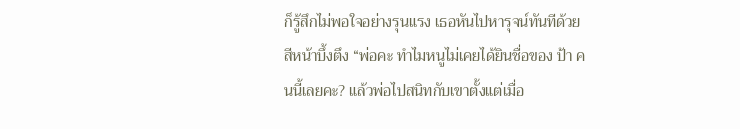ก็รู้สึกไม่พอใจอย่างรุนแรง เธอหันไปหารุจน์ทันทีด้วยสีหน้าบึ้งตึง “พ่อคะ ทำไมหนูไม่เคยได้ยินชื่อของ ป้า คนนี้เลยคะ? แล้วพ่อไปสนิทกับเขาตั้งแต่เมื่อ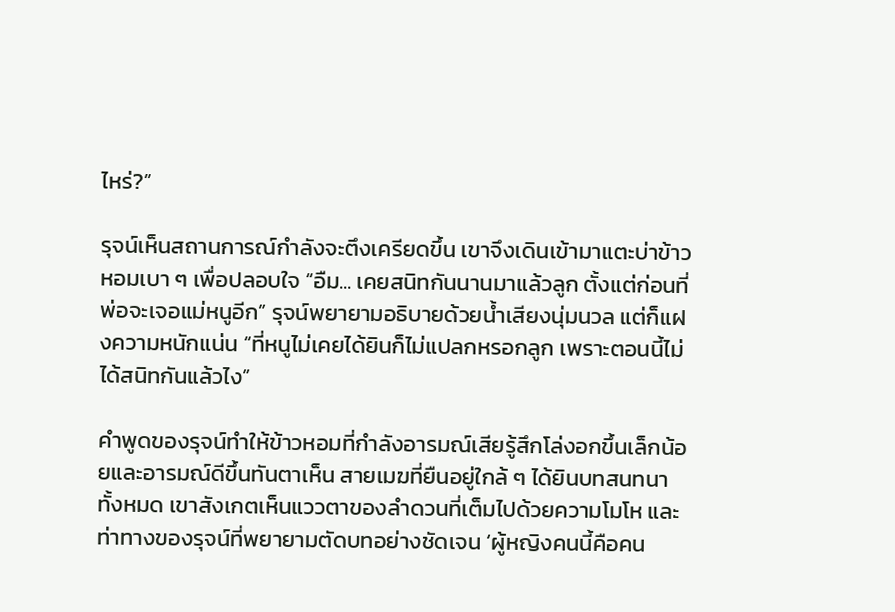ไหร่?”

รุจน์เห็นสถานการณ์กำลังจะตึงเครียดขึ้น เขาจึงเดินเข้ามาแตะบ่าข้าวหอมเบา ๆ เพื่อปลอบใจ “อืม... เคยสนิทกันนานมาแล้วลูก ตั้งแต่ก่อนที่พ่อจะเจอแม่หนูอีก” รุจน์พยายามอธิบายด้วยน้ำเสียงนุ่มนวล แต่ก็แฝงความหนักแน่น “ที่หนูไม่เคยได้ยินก็ไม่แปลกหรอกลูก เพราะตอนนี้ไม่ได้สนิทกันแล้วไง”

คำพูดของรุจน์ทำให้ข้าวหอมที่กำลังอารมณ์เสียรู้สึกโล่งอกขึ้นเล็กน้อยและอารมณ์ดีขึ้นทันตาเห็น สายเมฆที่ยืนอยู่ใกล้ ๆ ได้ยินบทสนทนาทั้งหมด เขาสังเกตเห็นแววตาของลำดวนที่เต็มไปด้วยความโมโห และท่าทางของรุจน์ที่พยายามตัดบทอย่างชัดเจน ‘ผู้หญิงคนนี้คือคน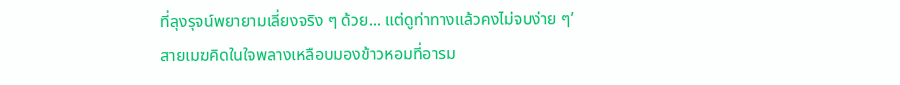ที่ลุงรุจน์พยายามเลี่ยงจริง ๆ ด้วย... แต่ดูท่าทางแล้วคงไม่จบง่าย ๆ’ สายเมฆคิดในใจพลางเหลือบมองข้าวหอมที่อารม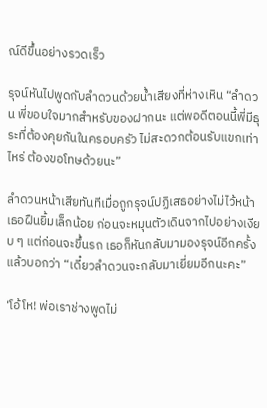ณ์ดีขึ้นอย่างรวดเร็ว

รุจน์หันไปพูดกับลำดวนด้วยน้ำเสียงที่ห่างเหิน “ลำดวน พี่ขอบใจมากสำหรับของฝากนะ แต่พอดีตอนนี้พี่มีธุระที่ต้องคุยกันในครอบครัว ไม่สะดวกต้อนรับแขกเท่าไหร่ ต้องขอโทษด้วยนะ”

ลำดวนหน้าเสียทันทีเมื่อถูกรุจน์ปฏิเสธอย่างไม่ไว้หน้า เธอฝืนยิ้มเล็กน้อย ก่อนจะหมุนตัวเดินจากไปอย่างเงียบ ๆ แต่ก่อนจะขึ้นรถ เธอก็หันกลับมามองรุจน์อีกครั้งแล้วบอกว่า “เดี๋ยวลำดวนจะกลับมาเยี่ยมอีกนะคะ”

‘โอ้โห! พ่อเราช่างพูดไม่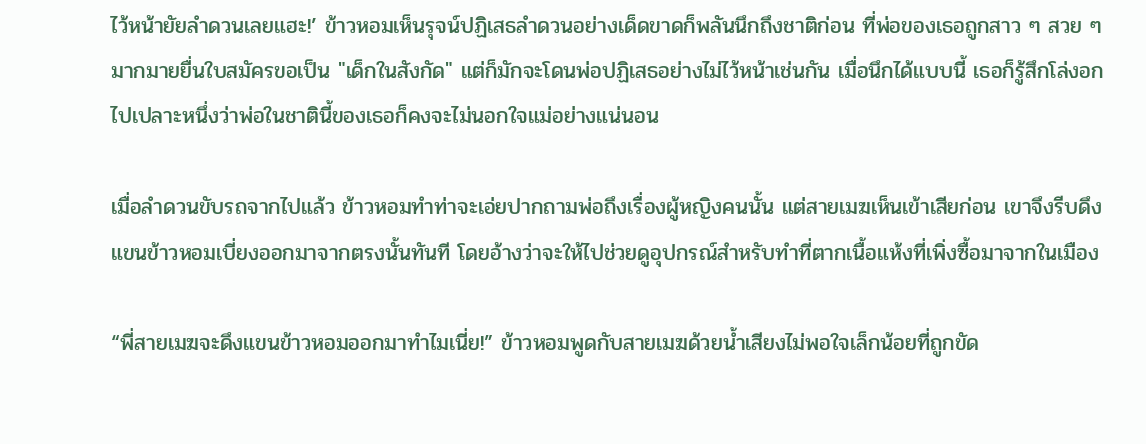ไว้หน้ายัยลำดวนเลยแฮะ!’ ข้าวหอมเห็นรุจน์ปฏิเสธลำดวนอย่างเด็ดขาดก็พลันนึกถึงชาติก่อน ที่พ่อของเธอถูกสาว ๆ สวย ๆ มากมายยื่นใบสมัครขอเป็น "เด็กในสังกัด" แต่ก็มักจะโดนพ่อปฏิเสธอย่างไม่ไว้หน้าเช่นกัน เมื่อนึกได้แบบนี้ เธอก็รู้สึกโล่งอกไปเปลาะหนึ่งว่าพ่อในชาตินี้ของเธอก็คงจะไม่นอกใจแม่อย่างแน่นอน

เมื่อลำดวนขับรถจากไปแล้ว ข้าวหอมทำท่าจะเอ่ยปากถามพ่อถึงเรื่องผู้หญิงคนนั้น แต่สายเมฆเห็นเข้าเสียก่อน เขาจึงรีบดึงแขนข้าวหอมเบี่ยงออกมาจากตรงนั้นทันที โดยอ้างว่าจะให้ไปช่วยดูอุปกรณ์สำหรับทำที่ตากเนื้อแห้งที่เพิ่งซื้อมาจากในเมือง

“พี่สายเมฆจะดึงแขนข้าวหอมออกมาทำไมเนี่ย!” ข้าวหอมพูดกับสายเมฆด้วยน้ำเสียงไม่พอใจเล็กน้อยที่ถูกขัด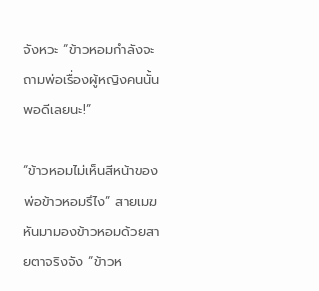จังหวะ “ข้าวหอมกำลังจะถามพ่อเรื่องผู้หญิงคนนั้นพอดีเลยนะ!”

“ข้าวหอมไม่เห็นสีหน้าของพ่อข้าวหอมรึไง” สายเมฆหันมามองข้าวหอมด้วยสายตาจริงจัง “ข้าวห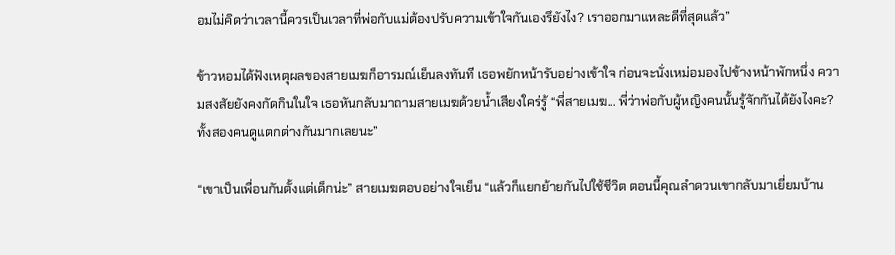อมไม่คิดว่าเวลานี้ควรเป็นเวลาที่พ่อกับแม่ต้องปรับความเข้าใจกันเองรึยังไง? เราออกมาแหละดีที่สุดแล้ว”

ข้าวหอมได้ฟังเหตุผลของสายเมฆก็อารมณ์เย็นลงทันที เธอพยักหน้ารับอย่างเข้าใจ ก่อนจะนั่งเหม่อมองไปข้างหน้าพักหนึ่ง ความสงสัยยังคงกัดกินในใจ เธอหันกลับมาถามสายเมฆด้วยน้ำเสียงใคร่รู้ “พี่สายเมฆ... พี่ว่าพ่อกับผู้หญิงคนนั้นรู้จักกันได้ยังไงคะ? ทั้งสองคนดูแตกต่างกันมากเลยนะ”

“เขาเป็นเพื่อนกันตั้งแต่เด็กน่ะ” สายเมฆตอบอย่างใจเย็น “แล้วก็แยกย้ายกันไปใช้ชีวิต ตอนนี้คุณลำดวนเขากลับมาเยี่ยมบ้าน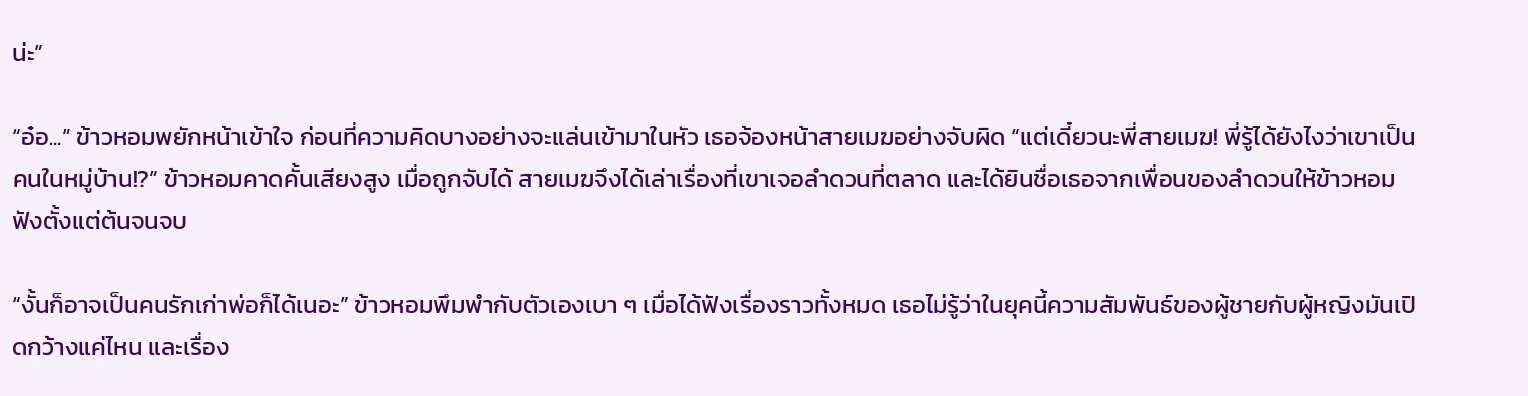น่ะ”

“อ๋อ...” ข้าวหอมพยักหน้าเข้าใจ ก่อนที่ความคิดบางอย่างจะแล่นเข้ามาในหัว เธอจ้องหน้าสายเมฆอย่างจับผิด “แต่เดี๋ยวนะพี่สายเมฆ! พี่รู้ได้ยังไงว่าเขาเป็นคนในหมู่บ้าน!?” ข้าวหอมคาดคั้นเสียงสูง เมื่อถูกจับได้ สายเมฆจึงได้เล่าเรื่องที่เขาเจอลำดวนที่ตลาด และได้ยินชื่อเธอจากเพื่อนของลำดวนให้ข้าวหอมฟังตั้งแต่ต้นจนจบ

“งั้นก็อาจเป็นคนรักเก่าพ่อก็ได้เนอะ” ข้าวหอมพึมพำกับตัวเองเบา ๆ เมื่อได้ฟังเรื่องราวทั้งหมด เธอไม่รู้ว่าในยุคนี้ความสัมพันธ์ของผู้ชายกับผู้หญิงมันเปิดกว้างแค่ไหน และเรื่อง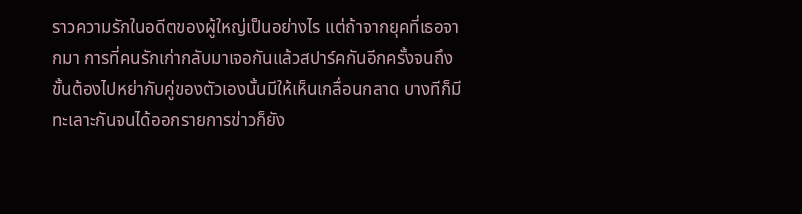ราวความรักในอดีตของผู้ใหญ่เป็นอย่างไร แต่ถ้าจากยุคที่เธอจากมา การที่คนรักเก่ากลับมาเจอกันแล้วสปาร์คกันอีกครั้งจนถึงขั้นต้องไปหย่ากับคู่ของตัวเองนั้นมีให้เห็นเกลื่อนกลาด บางทีก็มีทะเลาะกันจนได้ออกรายการข่าวก็ยัง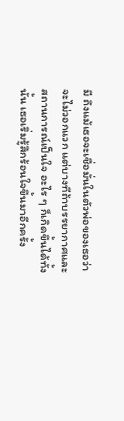มี ถึงแม้เธอจะเชื่อมั่นในตัวพ่อของเธอว่าจะไม่วอกแวก แต่บางทีถ้าบรรยากาศและสถานการณ์เป็นใจ อะไร ๆ ก็เกิดขึ้นได้ทั้งนั้น เธอเริ่มรู้สึกร้อนใจขึ้นมาอีกครั้ง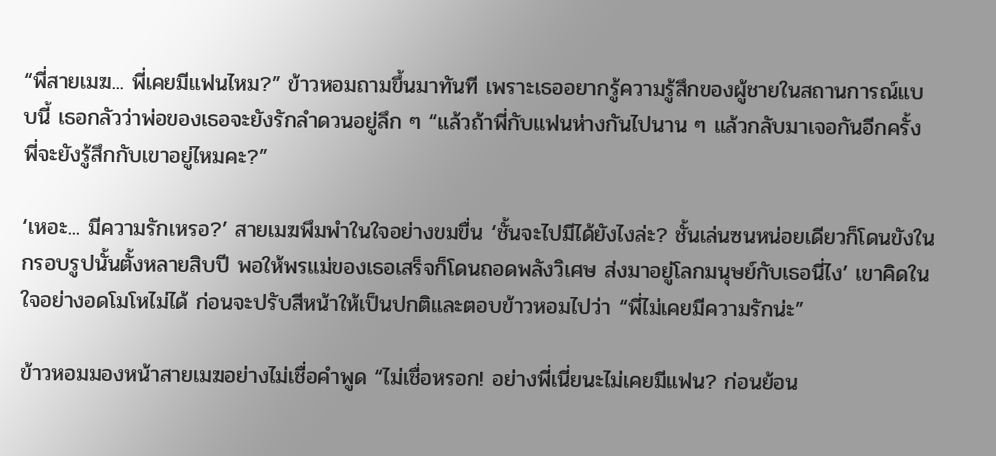“พี่สายเมฆ... พี่เคยมีแฟนไหม?” ข้าวหอมถามขึ้นมาทันที เพราะเธออยากรู้ความรู้สึกของผู้ชายในสถานการณ์แบบนี้ เธอกลัวว่าพ่อของเธอจะยังรักลำดวนอยู่ลึก ๆ “แล้วถ้าพี่กับแฟนห่างกันไปนาน ๆ แล้วกลับมาเจอกันอีกครั้ง พี่จะยังรู้สึกกับเขาอยู่ไหมคะ?”

‘เหอะ... มีความรักเหรอ?’ สายเมฆพึมพำในใจอย่างขมขื่น ‘ชั้นจะไปมีได้ยังไงล่ะ? ชั้นเล่นซนหน่อยเดียวก็โดนขังในกรอบรูปนั้นตั้งหลายสิบปี พอให้พรแม่ของเธอเสร็จก็โดนถอดพลังวิเศษ ส่งมาอยู่โลกมนุษย์กับเธอนี่ไง’ เขาคิดในใจอย่างอดโมโหไม่ได้ ก่อนจะปรับสีหน้าให้เป็นปกติและตอบข้าวหอมไปว่า “พี่ไม่เคยมีความรักน่ะ”

ข้าวหอมมองหน้าสายเมฆอย่างไม่เชื่อคำพูด “ไม่เชื่อหรอก! อย่างพี่เนี่ยนะไม่เคยมีแฟน? ก่อนย้อน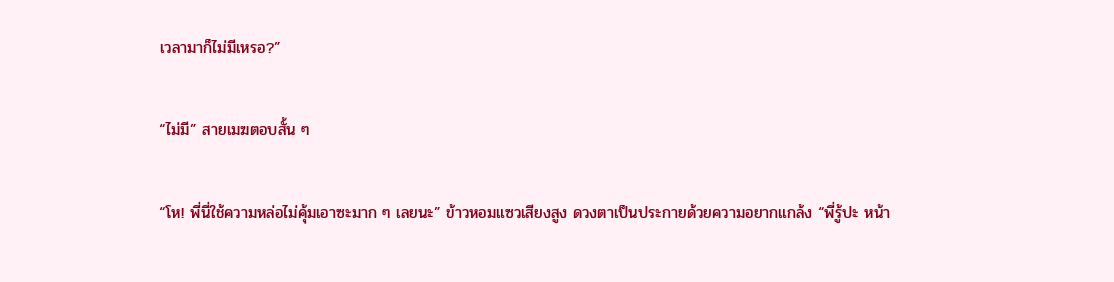เวลามาก็ไม่มีเหรอ?”

“ไม่มี” สายเมฆตอบสั้น ๆ

“โห! พี่นี่ใช้ความหล่อไม่คุ้มเอาซะมาก ๆ เลยนะ” ข้าวหอมแซวเสียงสูง ดวงตาเป็นประกายด้วยความอยากแกล้ง “พี่รู้ปะ หน้า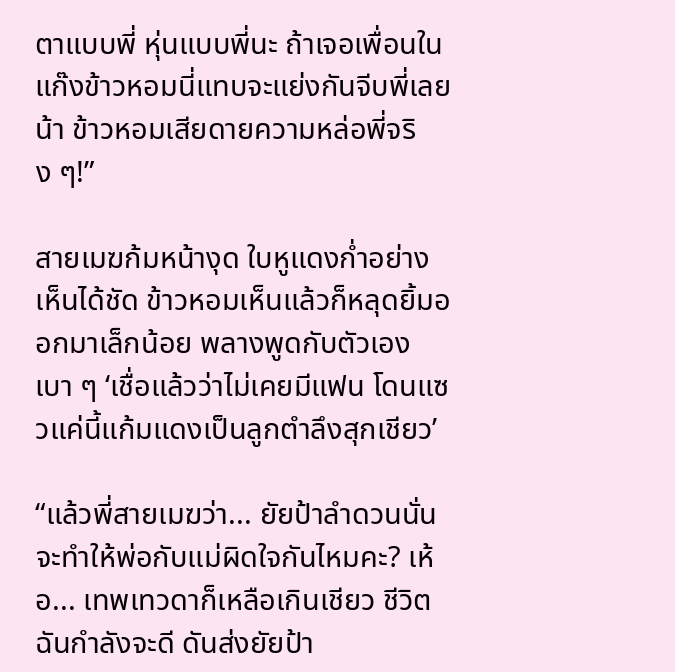ตาแบบพี่ หุ่นแบบพี่นะ ถ้าเจอเพื่อนในแก๊งข้าวหอมนี่แทบจะแย่งกันจีบพี่เลยน้า ข้าวหอมเสียดายความหล่อพี่จริง ๆ!”

สายเมฆก้มหน้างุด ใบหูแดงก่ำอย่างเห็นได้ชัด ข้าวหอมเห็นแล้วก็หลุดยิ้มออกมาเล็กน้อย พลางพูดกับตัวเองเบา ๆ ‘เชื่อแล้วว่าไม่เคยมีแฟน โดนแซวแค่นี้แก้มแดงเป็นลูกตำลึงสุกเชียว’

“แล้วพี่สายเมฆว่า... ยัยป้าลำดวนนั่นจะทำให้พ่อกับแม่ผิดใจกันไหมคะ? เห้อ... เทพเทวดาก็เหลือเกินเชียว ชีวิตฉันกำลังจะดี ดันส่งยัยป้า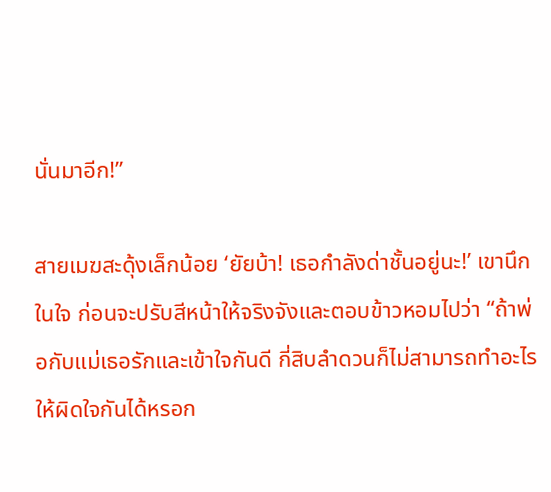นั่นมาอีก!”

สายเมฆสะดุ้งเล็กน้อย ‘ยัยบ้า! เธอกำลังด่าชั้นอยู่นะ!’ เขานึกในใจ ก่อนจะปรับสีหน้าให้จริงจังและตอบข้าวหอมไปว่า “ถ้าพ่อกับแม่เธอรักและเข้าใจกันดี กี่สิบลำดวนก็ไม่สามารถทำอะไรให้ผิดใจกันได้หรอก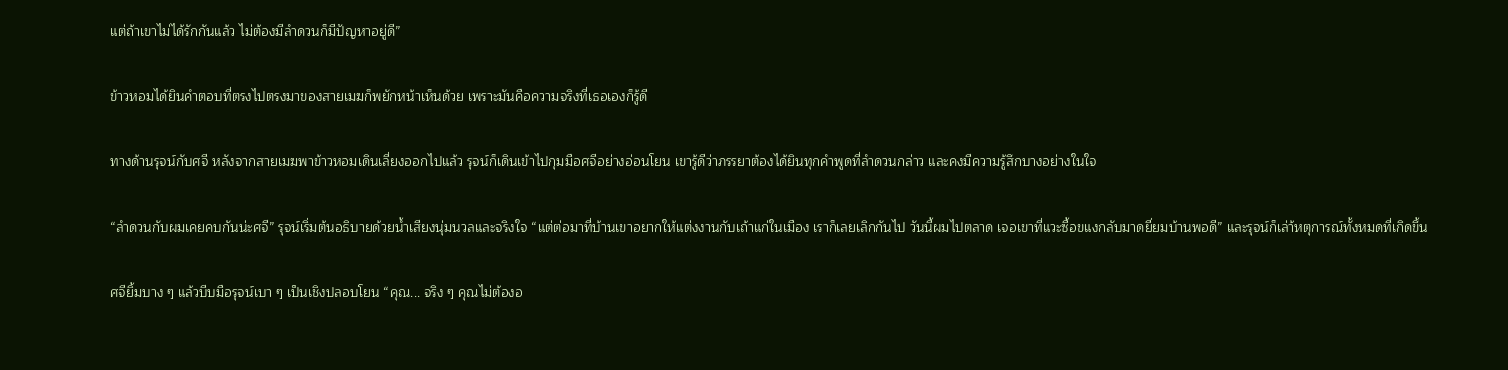แต่ถ้าเขาไม่ได้รักกันแล้ว ไม่ต้องมีลำดวนก็มีปัญหาอยู่ดี”

ข้าวหอมได้ยินคำตอบที่ตรงไปตรงมาของสายเมฆก็พยักหน้าเห็นด้วย เพราะมันคือความจริงที่เธอเองก็รู้ดี

ทางด้านรุจน์กับศจี หลังจากสายเมฆพาข้าวหอมเดินเลี่ยงออกไปแล้ว รุจน์ก็เดินเข้าไปกุมมือศจีอย่างอ่อนโยน เขารู้ดีว่าภรรยาต้องได้ยินทุกคำพูดที่ลำดวนกล่าว และคงมีความรู้สึกบางอย่างในใจ

“ลำดวนกับผมเคยคบกันน่ะศจี” รุจน์เริ่มต้นอธิบายด้วยน้ำเสียงนุ่มนวลและจริงใจ “แต่ต่อมาที่บ้านเขาอยากให้แต่งงานกับเถ้าแก่ในเมือง เราก็เลยเลิกกันไป วันนี้ผมไปตลาด เจอเขาที่แวะซื้อขแงกลับมาดยี่ยมบ้านพอดี” และรุจน์ก็เล่า้หตุการณ์ทั้งหมดที่เกิดขึ้น

ศจียิ้มบาง ๆ แล้วบีบมือรุจน์เบา ๆ เป็นเชิงปลอบโยน “คุณ... จริง ๆ คุณไม่ต้องอ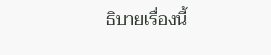ธิบายเรื่องนี้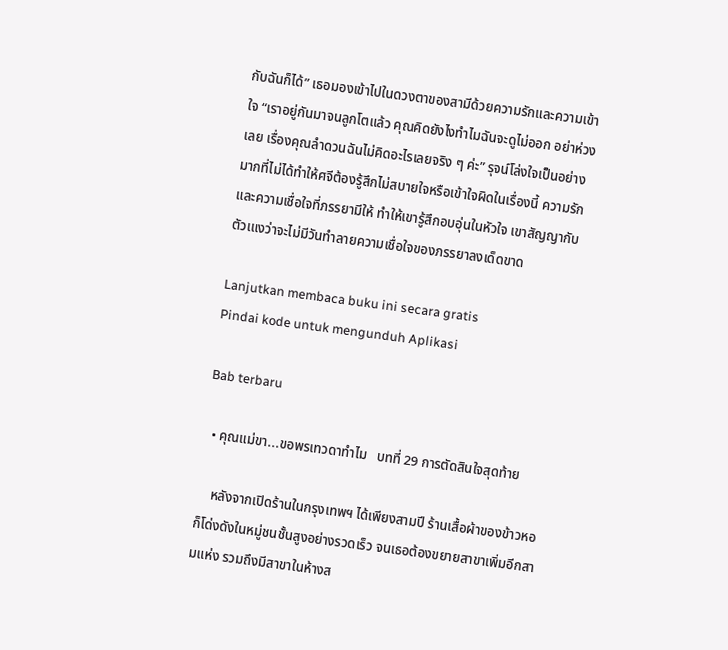กับฉันก็ได้” เธอมองเข้าไปในดวงตาของสามีด้วยความรักและความเข้าใจ “เราอยู่กันมาจนลูกโตแล้ว คุณคิดยังไงทำไมฉันจะดูไม่ออก อย่าห่วงเลย เรื่องคุณลำดวนฉันไม่คิดอะไรเลยจริง ๆ ค่ะ” รุจน์โล่งใจเป็นอย่างมากที่ไม่ได้ทำให้ศจีต้องรู้สึกไม่สบายใจหรือเข้าใจผิดในเรื่องนี้ ความรักและความเชื่อใจที่ภรรยามีให้ ทำให้เขารู้สึกอบอุ่นในหัวใจ เขาสัญญากับตัวเแงว่าจะไม่มีวันทำลายความเชื่อใจของภรรยาลงเด็ดขาด

Lanjutkan membaca buku ini secara gratis
Pindai kode untuk mengunduh Aplikasi

Bab terbaru

  • คุณแม่ขา...ขอพรเทวดาทำไม   บทที่ 29 การตัดสินใจสุดท้าย

    หลังจากเปิดร้านในกรุงเทพฯ ได้เพียงสามปี ร้านเสื้อผ้าของข้าวหอ ก็โด่งดังในหมู่ชนชั้นสูงอย่างรวดเร็ว จนเธอต้องขยายสาขาเพิ่มอีกสามแห่ง รวมถึงมีสาขาในห้างส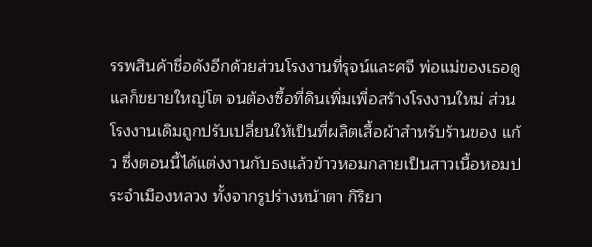รรพสินค้าชื่อดังอีกด้วยส่วนโรงงานที่รุจน์และศจี พ่อแม่ของเธอดูแลก็ขยายใหญ่โต จนต้องซื้อที่ดินเพิ่มเพื่อสร้างโรงงานใหม่ ส่วนโรงงานเดิมถูกปรับเปลี่ยนให้เป็นที่ผลิตเสื้อผ้าสำหรับร้านของ แก้ว ซึ่งตอนนี้ได้แต่งงานกับธงแล้วข้าวหอมกลายเป็นสาวเนื้อหอมประจำเมืองหลวง ทั้งจากรูปร่างหน้าตา กิริยา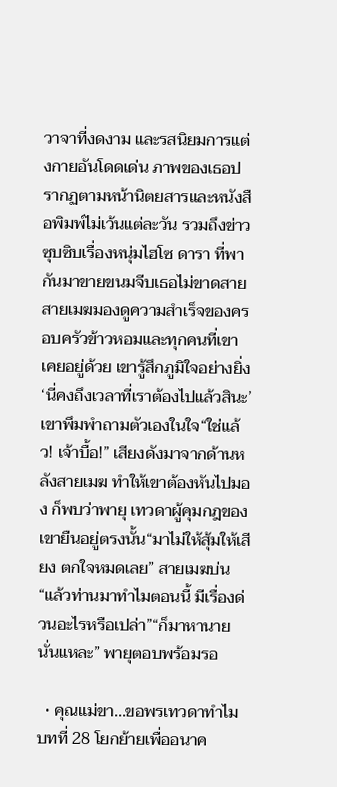วาจาที่งดงาม และรสนิยมการแต่งกายอันโดดเด่น ภาพของเธอปรากฏตามหน้านิตยสารและหนังสือพิมพ์ไม่เว้นแต่ละวัน รวมถึงข่าวซุบซิบเรื่องหนุ่มไฮโซ ดารา ที่พากันมาขายขนมจีบเธอไม่ขาดสายสายเมฆมองดูความสำเร็จของครอบครัวข้าวหอมและทุกคนที่เขาเคยอยู่ด้วย เขารู้สึกภูมิใจอย่างยิ่ง ‘นี่คงถึงเวลาที่เราต้องไปแล้วสินะ’ เขาพึมพำถามตัวเองในใจ“ใช่แล้ว! เจ้าบื้อ!” เสียงดังมาจากด้านหลังสายเมฆ ทำให้เขาต้องหันไปมอง ก็พบว่าพายุ เทวดาผู้คุมกฎของเขายืนอยู่ตรงนั้น“มาไม่ให้สุ้มให้เสียง ตกใจหมดเลย” สายเมฆบ่น “แล้วท่านมาทำไมตอนนี้ มีเรื่องด่วนอะไรหรือเปล่า”“ก็มาหานายนั่นแหละ” พายุตอบพร้อมรอ

  • คุณแม่ขา...ขอพรเทวดาทำไม   บทที่ 28 โยกย้ายเพื่ออนาค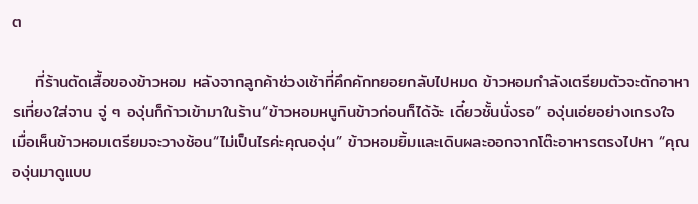ต

    ที่ร้านตัดเสื้อของข้าวหอม หลังจากลูกค้าช่วงเช้าที่คึกคักทยอยกลับไปหมด ข้าวหอมกำลังเตรียมตัวจะตักอาหารเที่ยงใส่จาน จู่ ๆ องุ่นก็ก้าวเข้ามาในร้าน“ข้าวหอมหนูกินข้าวก่อนก็ได้จ้ะ เดี๋ยวชั้นนั่งรอ” องุ่นเอ่ยอย่างเกรงใจ เมื่อเห็นข้าวหอมเตรียมจะวางช้อน“ไม่เป็นไรค่ะคุณองุ่น” ข้าวหอมยิ้มและเดินผละออกจากโต๊ะอาหารตรงไปหา “คุณองุ่นมาดูแบบ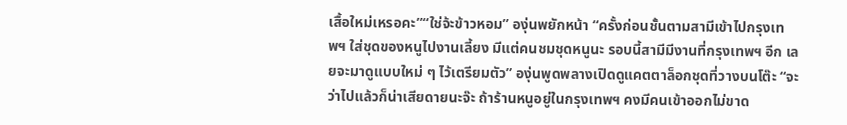เสื้อใหม่เหรอคะ”“ใช่จ้ะข้าวหอม” องุ่นพยักหน้า “ครั้งก่อนชั้นตามสามีเข้าไปกรุงเทพฯ ใส่ชุดของหนูไปงานเลี้ยง มีแต่คนชมชุดหนูนะ รอบนี้สามีมีงานที่กรุงเทพฯ อีก เลยจะมาดูแบบใหม่ ๆ ไว้เตรียมตัว” องุ่นพูดพลางเปิดดูแคตตาล็อกชุดที่วางบนโต๊ะ “จะว่าไปแล้วก็น่าเสียดายนะจ๊ะ ถ้าร้านหนูอยู่ในกรุงเทพฯ คงมีคนเข้าออกไม่ขาด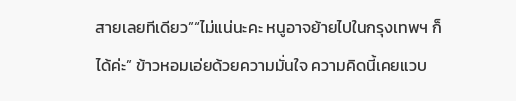สายเลยทีเดียว”“ไม่แน่นะคะ หนูอาจย้ายไปในกรุงเทพฯ ก็ได้ค่ะ” ข้าวหอมเอ่ยด้วยความมั่นใจ ความคิดนี้เคยแวบ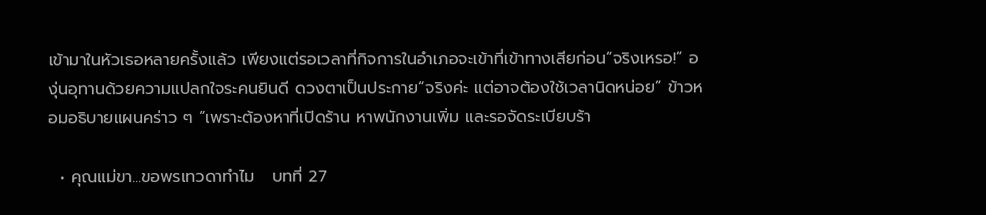เข้ามาในหัวเธอหลายครั้งแล้ว เพียงแต่รอเวลาที่กิจการในอำเภอจะเข้าที่เข้าทางเสียก่อน“จริงเหรอ!” องุ่นอุทานด้วยความแปลกใจระคนยินดี ดวงตาเป็นประกาย“จริงค่ะ แต่อาจต้องใช้เวลานิดหน่อย” ข้าวหอมอธิบายแผนคร่าว ๆ “เพราะต้องหาที่เปิดร้าน หาพนักงานเพิ่ม และรอจัดระเบียบร้า

  • คุณแม่ขา...ขอพรเทวดาทำไม   บทที่ 27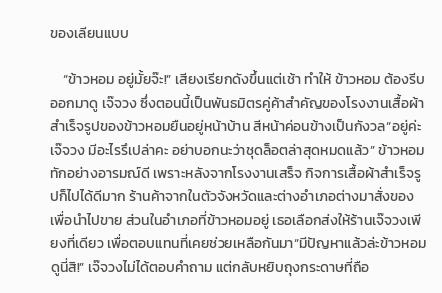ของเลียนแบบ

    “ข้าวหอม อยู่มั้ยจ๊ะ!” เสียงเรียกดังขึ้นแต่เช้า ทำให้ ข้าวหอม ต้องรีบออกมาดู เจ๊จวง ซึ่งตอนนี้เป็นพันธมิตรคู่ค้าสำคัญของโรงงานเสื้อผ้าสำเร็จรูปของข้าวหอมยืนอยู่หน้าบ้าน สีหน้าค่อนข้างเป็นกังวล“อยู่ค่ะเจ๊จวง มีอะไรรึเปล่าคะ อย่าบอกนะว่าชุดล็อตล่าสุดหมดแล้ว” ข้าวหอมทักอย่างอารมณ์ดี เพราะหลังจากโรงงานเสร็จ กิจการเสื้อผ้าสำเร็จรูปก็ไปได้ดีมาก ร้านค้าจากในตัวจังหวัดและต่างอำเภอต่างมาสั่งของเพื่อนำไปขาย ส่วนในอำเภอที่ข้าวหอมอยู่ เธอเลือกส่งให้ร้านเจ๊จวงเพียงที่เดียว เพื่อตอบแทนที่เคยช่วยเหลือกันมา“มีปัญหาแล้วล่ะข้าวหอม ดูนี่สิ!” เจ๊จวงไม่ได้ตอบคำถาม แต่กลับหยิบถุงกระดาษที่ถือ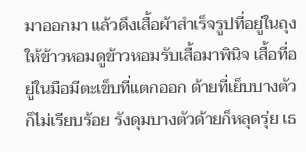มาออกมา แล้วดึงเสื้อผ้าสำเร็จรูปที่อยู่ในถุงให้ข้าวหอมดูข้าวหอมรับเสื้อมาพินิจ เสื้อที่อยู่ในมือมีตะเข็บที่แตกออก ด้ายที่เย็บบางตัวก็ไม่เรียบร้อย รังดุมบางตัวด้ายก็หลุดรุ่ย เธ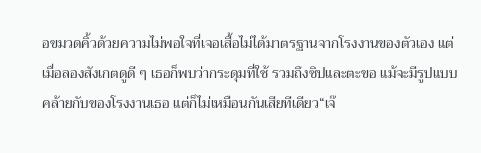อขมวดคิ้วด้วยความไม่พอใจที่เจอเสื้อไม่ได้มาตรฐานจากโรงงานของตัวเอง แต่เมื่อลองสังเกตดูดี ๆ เธอก็พบว่ากระดุมที่ใช้ รวมถึงซิปและตะขอ แม้จะมีรูปแบบคล้ายกับของโรงงานเธอ แต่ก็ไม่เหมือนกันเสียทีเดียว“เจ๊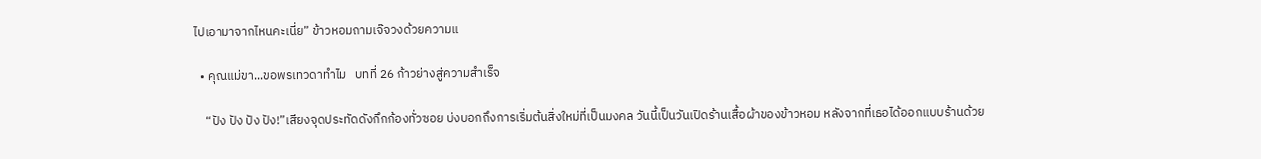ไปเอามาจากไหนคะเนี่ย” ข้าวหอมถามเจ๊จวงด้วยความแ

  • คุณแม่ขา...ขอพรเทวดาทำไม   บทที่ 26 ก้าวย่างสู่ความสำเร็จ

    “ปัง ปัง ปัง ปัง!”เสียงจุดประทัดดังกึกก้องทั่วซอย บ่งบอกถึงการเริ่มต้นสิ่งใหม่ที่เป็นมงคล วันนี้เป็นวันเปิดร้านเสื้อผ้าของข้าวหอม หลังจากที่เธอได้ออกแบบร้านด้วย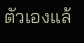ตัวเองแล้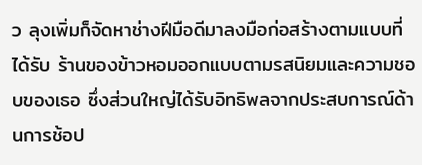ว ลุงเพิ่มก็จัดหาช่างฝีมือดีมาลงมือก่อสร้างตามแบบที่ได้รับ ร้านของข้าวหอมออกแบบตามรสนิยมและความชอบของเธอ ซึ่งส่วนใหญ่ได้รับอิทธิพลจากประสบการณ์ด้านการช้อป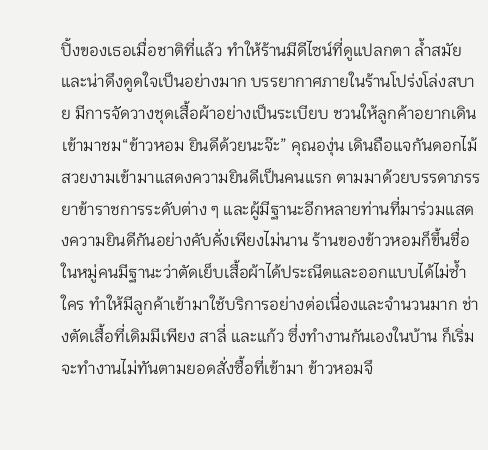ปิ้งของเธอเมื่อชาติที่แล้ว ทำให้ร้านมีดีไซน์ที่ดูแปลกตา ล้ำสมัย และน่าดึงดูดใจเป็นอย่างมาก บรรยากาศภายในร้านโปร่งโล่งสบาย มีการจัดวางชุดเสื้อผ้าอย่างเป็นระเบียบ ชวนให้ลูกค้าอยากเดินเข้ามาชม“ข้าวหอม ยินดีด้วยนะจ๊ะ” คุณองุ่น เดินถือแจกันดอกไม้สวยงามเข้ามาแสดงความยินดีเป็นคนแรก ตามมาด้วยบรรดาภรรยาข้าราชการระดับต่าง ๆ และผู้มีฐานะอีกหลายท่านที่มาร่วมแสดงความยินดีกันอย่างคับคั่งเพียงไม่นาน ร้านของข้าวหอมก็ขึ้นชื่อในหมู่คนมีฐานะว่าตัดเย็บเสื้อผ้าได้ประณีตและออกแบบได้ไม่ซ้ำใคร ทำให้มีลูกค้าเข้ามาใช้บริการอย่างต่อเนื่องและจำนวนมาก ช่างตัดเสื้อที่เดิมมีเพียง สาลี่ และแก้ว ซึ่งทำงานกันเองในบ้าน ก็เริ่มจะทำงานไม่ทันตามยอดสั่งซื้อที่เข้ามา ข้าวหอมจึ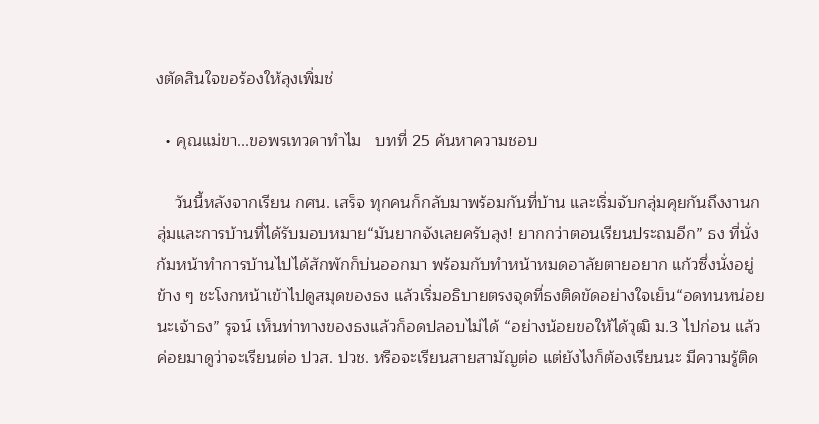งตัดสินใจขอร้องให้ลุงเพิ่มช่

  • คุณแม่ขา...ขอพรเทวดาทำไม   บทที่ 25 ค้นหาความชอบ

    วันนี้หลังจากเรียน กศน. เสร็จ ทุกคนก็กลับมาพร้อมกันที่บ้าน และเริ่มจับกลุ่มคุยกันถึงงานกลุ่มและการบ้านที่ได้รับมอบหมาย“มันยากจังเลยครับลุง! ยากกว่าตอนเรียนประถมอีก” ธง ที่นั่งก้มหน้าทำการบ้านไปได้สักพักก็บ่นออกมา พร้อมกับทำหน้าหมดอาลัยตายอยาก แก้วซึ่งนั่งอยู่ข้าง ๆ ชะโงกหน้าเข้าไปดูสมุดของธง แล้วเริ่มอธิบายตรงจุดที่ธงติดขัดอย่างใจเย็น“อดทนหน่อยนะเจ้าธง” รุจน์ เห็นท่าทางของธงแล้วก็อดปลอบไม่ได้ “อย่างน้อยขอให้ได้วุฒิ ม.3 ไปก่อน แล้วค่อยมาดูว่าจะเรียนต่อ ปวส. ปวช. หรือจะเรียนสายสามัญต่อ แต่ยังไงก็ต้องเรียนนะ มีความรู้ติด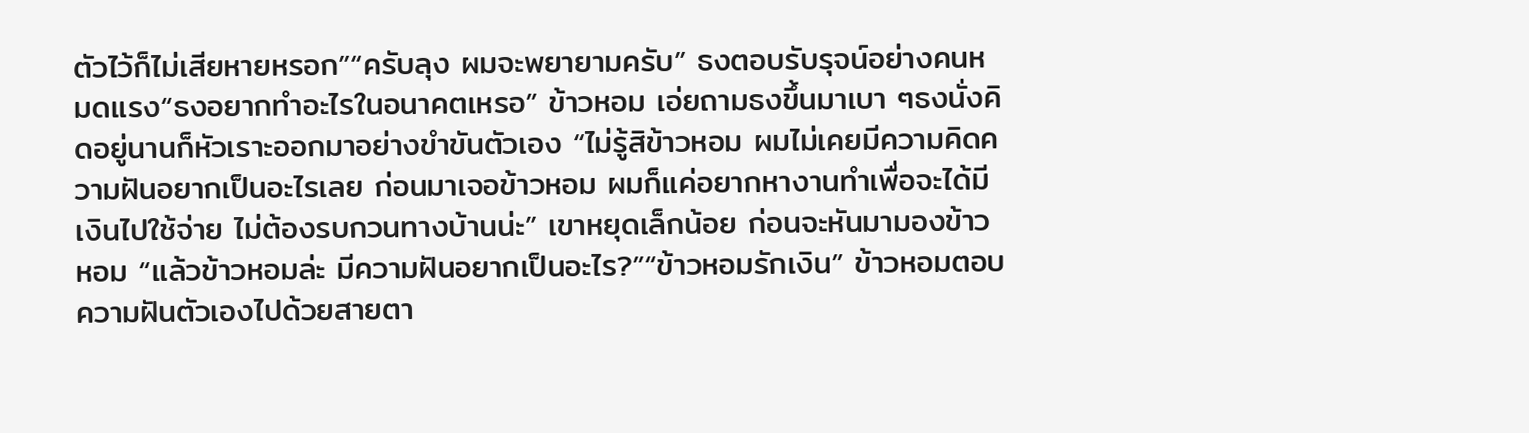ตัวไว้ก็ไม่เสียหายหรอก”“ครับลุง ผมจะพยายามครับ” ธงตอบรับรุจน์อย่างคนหมดแรง“ธงอยากทำอะไรในอนาคตเหรอ” ข้าวหอม เอ่ยถามธงขึ้นมาเบา ๆธงนั่งคิดอยู่นานก็หัวเราะออกมาอย่างขำขันตัวเอง “ไม่รู้สิข้าวหอม ผมไม่เคยมีความคิดความฝันอยากเป็นอะไรเลย ก่อนมาเจอข้าวหอม ผมก็แค่อยากหางานทำเพื่อจะได้มีเงินไปใช้จ่าย ไม่ต้องรบกวนทางบ้านน่ะ” เขาหยุดเล็กน้อย ก่อนจะหันมามองข้าวหอม “แล้วข้าวหอมล่ะ มีความฝันอยากเป็นอะไร?”“ข้าวหอมรักเงิน” ข้าวหอมตอบความฝันตัวเองไปด้วยสายตา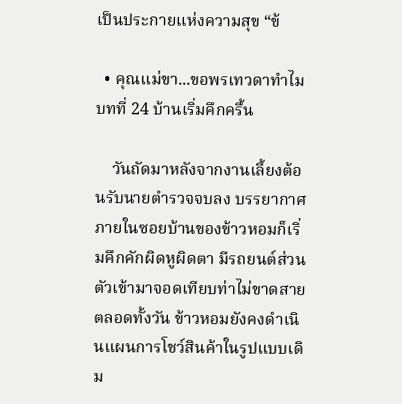เป็นประกายแห่งความสุข “ข้

  • คุณแม่ขา...ขอพรเทวดาทำไม   บทที่ 24 บ้านเริ่มคึกครื้น

    วันถัดมาหลังจากงานเลี้ยงต้อนรับนายตำรวจจบลง บรรยากาศภายในซอยบ้านของข้าวหอมก็เริ่มคึกคักผิดหูผิดตา มีรถยนต์ส่วนตัวเข้ามาจอดเทียบท่าไม่ขาดสาย ตลอดทั้งวัน ข้าวหอมยังคงดำเนินแผนการโชว์สินค้าในรูปแบบเดิม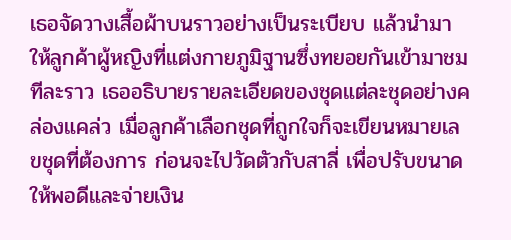เธอจัดวางเสื้อผ้าบนราวอย่างเป็นระเบียบ แล้วนำมาให้ลูกค้าผู้หญิงที่แต่งกายภูมิฐานซึ่งทยอยกันเข้ามาชมทีละราว เธออธิบายรายละเอียดของชุดแต่ละชุดอย่างคล่องแคล่ว เมื่อลูกค้าเลือกชุดที่ถูกใจก็จะเขียนหมายเลขชุดที่ต้องการ ก่อนจะไปวัดตัวกับสาลี่ เพื่อปรับขนาดให้พอดีและจ่ายเงิน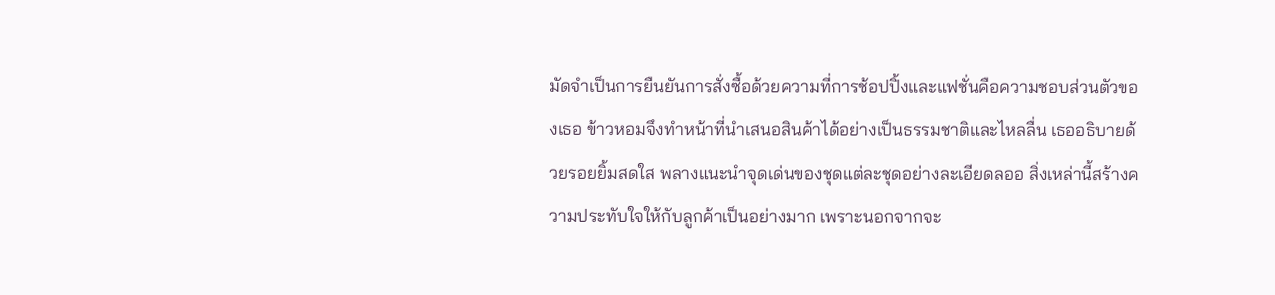มัดจำเป็นการยืนยันการสั่งซื้อด้วยความที่การช้อปปิ้งและแฟชั่นคือความชอบส่วนตัวของเธอ ข้าวหอมจึงทำหน้าที่นำเสนอสินค้าได้อย่างเป็นธรรมชาติและไหลลื่น เธออธิบายด้วยรอยยิ้มสดใส พลางแนะนำจุดเด่นของชุดแต่ละชุดอย่างละเอียดลออ สิ่งเหล่านี้สร้างความประทับใจให้กับลูกค้าเป็นอย่างมาก เพราะนอกจากจะ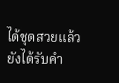ได้ชุดสวยแล้ว ยังได้รับคำ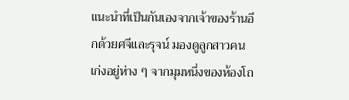แนะนำที่เป็นกันเองจากเจ้าของร้านอีกด้วยศจีและรุจน์ มองดูลูกสาวคนเก่งอยู่ห่าง ๆ จากมุมหนึ่งของห้องโถ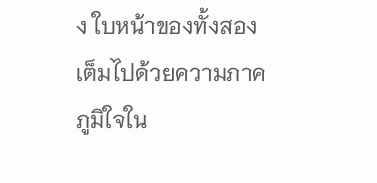ง ใบหน้าของทั้งสองเต็มไปด้วยความภาคภูมิใจใน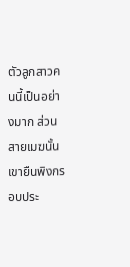ตัวลูกสาวคนนี้เป็นอย่างมาก ส่วนสายเมฆนั้น เขายืนพิงกรอบประ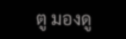ตู มองดู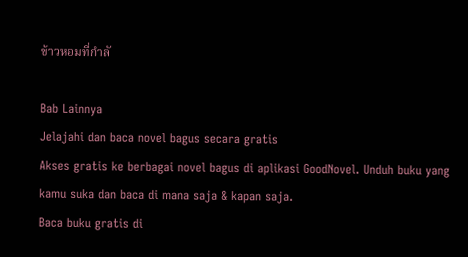ข้าวหอมที่กำลั

Bab Lainnya
Jelajahi dan baca novel bagus secara gratis
Akses gratis ke berbagai novel bagus di aplikasi GoodNovel. Unduh buku yang kamu suka dan baca di mana saja & kapan saja.
Baca buku gratis di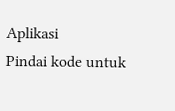Aplikasi
Pindai kode untuk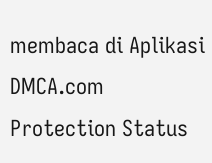membaca di Aplikasi
DMCA.com Protection Status